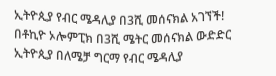ኢትዮጲያ የብር ሜዳሊያ በ3ሺ መሰናክል አገኘች! በቶኪዮ ኦሎምፒክ በ3ሺ ሜትር መሰናክል ውድድር ኢትዮጲያ በለሜቻ ግርማ የብር ሜዳሊያ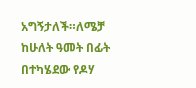አግኝታለች።ለሜቻ ከሁለት ዓመት በፊት በተካሄደው የዶሃ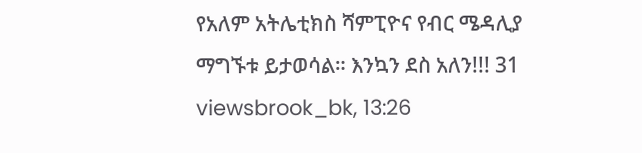የአለም አትሌቲክስ ሻምፒዮና የብር ሜዳሊያ ማግኙቱ ይታወሳል። እንኳን ደስ አለን!!! 31 viewsbrook_bk, 13:26